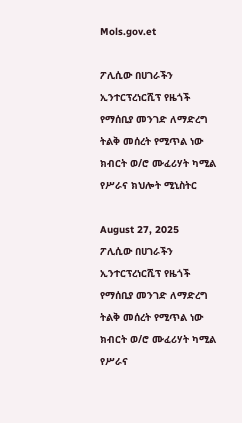Mols.gov.et

ፖሊሲው በሀገራችን ኢንተርፕረነርሺፕ የዜጎች የማሰቢያ መንገድ ለማድረግ ትልቅ መሰረት የሚጥል ነው ክብርት ወ/ሮ ሙፈሪሃት ካሚል የሥራና ክህሎት ሚኒስትር

August 27, 2025
ፖሊሲው በሀገራችን ኢንተርፕረነርሺፕ የዜጎች የማሰቢያ መንገድ ለማድረግ ትልቅ መሰረት የሚጥል ነው ክብርት ወ/ሮ ሙፈሪሃት ካሚል የሥራና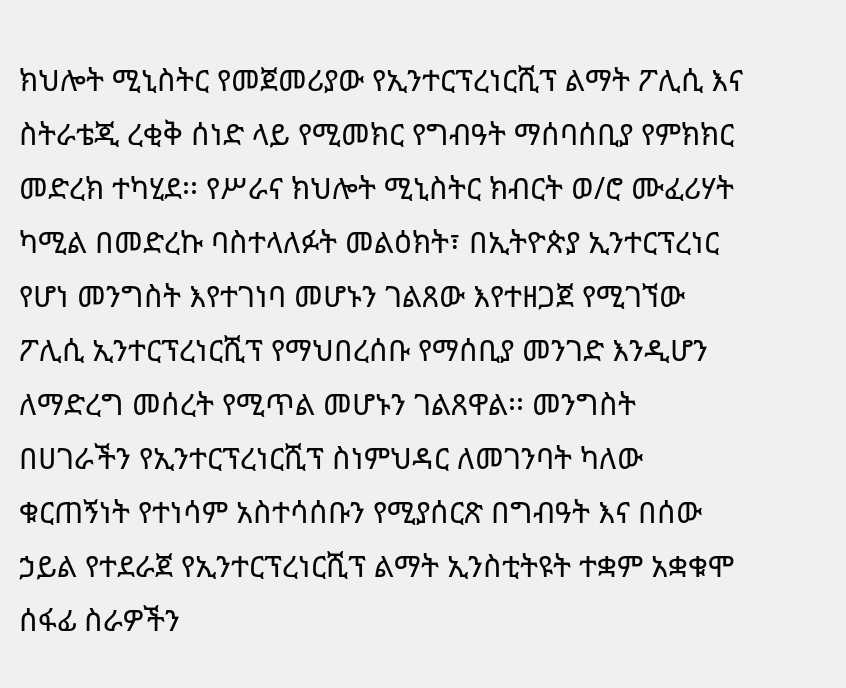ክህሎት ሚኒስትር የመጀመሪያው የኢንተርፕረነርሺፕ ልማት ፖሊሲ እና ስትራቴጂ ረቂቅ ሰነድ ላይ የሚመክር የግብዓት ማሰባሰቢያ የምክክር መድረክ ተካሂደ፡፡ የሥራና ክህሎት ሚኒስትር ክብርት ወ/ሮ ሙፈሪሃት ካሚል በመድረኩ ባስተላለፉት መልዕክት፣ በኢትዮጵያ ኢንተርፕረነር የሆነ መንግስት እየተገነባ መሆኑን ገልጸው እየተዘጋጀ የሚገኘው ፖሊሲ ኢንተርፕረነርሺፕ የማህበረሰቡ የማሰቢያ መንገድ እንዲሆን ለማድረግ መሰረት የሚጥል መሆኑን ገልጸዋል፡፡ መንግስት በሀገራችን የኢንተርፕረነርሺፕ ስነምህዳር ለመገንባት ካለው ቁርጠኝነት የተነሳም አስተሳሰቡን የሚያሰርጽ በግብዓት እና በሰው ኃይል የተደራጀ የኢንተርፕረነርሺፕ ልማት ኢንስቲትዩት ተቋም አቋቁሞ ሰፋፊ ስራዎችን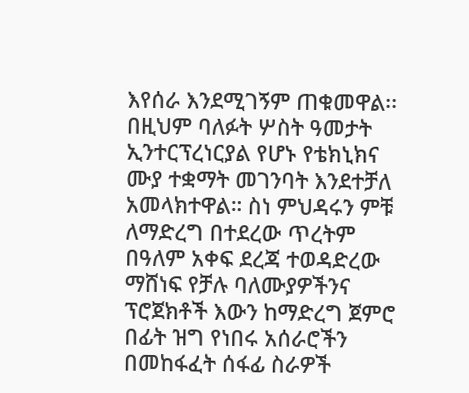እየሰራ እንደሚገኝም ጠቁመዋል፡፡ በዚህም ባለፉት ሦስት ዓመታት ኢንተርፕረነርያል የሆኑ የቴክኒክና ሙያ ተቋማት መገንባት እንደተቻለ አመላክተዋል። ስነ ምህዳሩን ምቹ ለማድረግ በተደረው ጥረትም በዓለም አቀፍ ደረጃ ተወዳድረው ማሸነፍ የቻሉ ባለሙያዎችንና ፕሮጀክቶች እውን ከማድረግ ጀምሮ በፊት ዝግ የነበሩ አሰራሮችን በመከፋፈት ሰፋፊ ስራዎች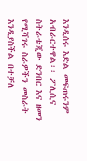እንዲሰሩ እድል መፍጠሩንም አብራርተዋል፡፡ ፖሊሲና ስትራቴጂው ድንበር እና ዘመን የሚሻገሩ ስራዎችን መስራት እንዲያስችል በተቻለ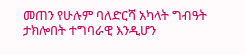መጠን የሁሉም ባለድርሻ አካላት ግብዓት ታክሎበት ተግባራዊ እንዲሆን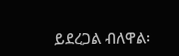ይደረጋል ብለዋል፡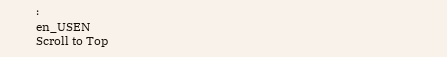፡
en_USEN
Scroll to Top